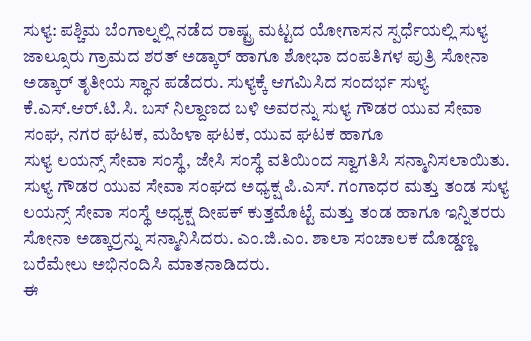ಸುಳ್ಯ: ಪಶ್ಚಿಮ ಬೆಂಗಾಲ್ನಲ್ಲಿ ನಡೆದ ರಾಷ್ಟ್ರ ಮಟ್ಟದ ಯೋಗಾಸನ ಸ್ಪರ್ಧೆಯಲ್ಲಿ ಸುಳ್ಯ ಜಾಲ್ಸೂರು ಗ್ರಾಮದ ಶರತ್ ಅಡ್ಕಾರ್ ಹಾಗೂ ಶೋಭಾ ದಂಪತಿಗಳ ಪುತ್ರಿ ಸೋನಾ ಅಡ್ಕಾರ್ ತೃತೀಯ ಸ್ಥಾನ ಪಡೆದರು. ಸುಳ್ಯಕ್ಕೆ ಆಗಮಿಸಿದ ಸಂದರ್ಭ ಸುಳ್ಯ ಕೆ.ಎಸ್.ಆರ್.ಟಿ.ಸಿ. ಬಸ್ ನಿಲ್ದಾಣದ ಬಳಿ ಅವರನ್ನು ಸುಳ್ಯ ಗೌಡರ ಯುವ ಸೇವಾ ಸಂಘ, ನಗರ ಘಟಕ, ಮಹಿಳಾ ಘಟಕ, ಯುವ ಘಟಕ ಹಾಗೂ
ಸುಳ್ಯ ಲಯನ್ಸ್ ಸೇವಾ ಸಂಸ್ಥೆ, ಜೇಸಿ ಸಂಸ್ಥೆ ವತಿಯಿಂದ ಸ್ವಾಗತಿಸಿ ಸನ್ಮಾನಿಸಲಾಯಿತು.
ಸುಳ್ಯ ಗೌಡರ ಯುವ ಸೇವಾ ಸಂಘದ ಅಧ್ಯಕ್ಷ ಪಿ.ಎಸ್. ಗಂಗಾಧರ ಮತ್ತು ತಂಡ ಸುಳ್ಯ ಲಯನ್ಸ್ ಸೇವಾ ಸಂಸ್ಥೆ ಅಧ್ಯಕ್ಷ ದೀಪಕ್ ಕುತ್ತಮೊಟ್ಟೆ ಮತ್ತು ತಂಡ ಹಾಗೂ ಇನ್ನಿತರರು ಸೋನಾ ಅಡ್ಕಾರ್ರನ್ನು ಸನ್ಮಾನಿಸಿದರು. ಎಂ.ಜಿ.ಎಂ. ಶಾಲಾ ಸಂಚಾಲಕ ದೊಡ್ಡಣ್ಣ ಬರೆಮೇಲು ಅಭಿನಂದಿಸಿ ಮಾತನಾಡಿದರು.
ಈ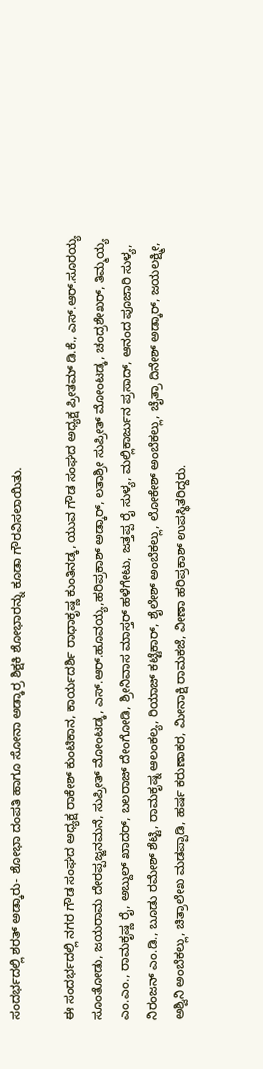ಸಂದರ್ಭದಲ್ಲಿ ಶರತ್ ಅಡ್ಕಾರು- ಶೋಭಾ ದಂಪತಿ ಹಾಗೂ ಸೋನಾ ಅಡ್ಕಾರ್ರ ಶಿಕ್ಷಕಿ ಶೋಭಾರನ್ನು ಕೂಡಾ ಗೌರವಿಸಲಾಯಿತು.

ಈ ಸಂದರ್ಭದಲ್ಲಿ ನಗರ ಗೌಡ ಸಂಘದ ಅಧ್ಯಕ್ಷ ರಾಕೇಶ್ ಕುಂಟಿಕಾನ, ಕಾರ್ಯದರ್ಶಿ ರಾಧಾಕೃಷ್ಣ ಕುಂತಿನಡ್ಕ, ಯುವ ಗೌಡ ಸಂಘದ ಅಧ್ಯಕ್ಷ ಪ್ರೀತಮ್ ಡಿ.ಕೆ., ಎಸ್.ಆರ್.ಸೂರಯ್ಯ ಸೂಂತೋಡು, ಜಯರಾಮ ದೇರಪ್ಪಜ್ಜನಮನೆ, ಸುಪ್ರೀತ್ ಮೋಂಟಡ್ಕ, ಎಸ್.ಆರ್.ಹೂವಯ್ಯ,ಹರಿಪ್ರಕಾಶ್ ಅಡ್ಕಾರ್, ಲತಾಶ್ರೀ ಸುಪ್ರೀತ್ ಮೋಂಟಡ್ಕ, ಚಂದ್ರಶೇಖರ್, ತಿಮ್ಮಯ್ಯ ಎಂ.ಎಂ., ರಾಮಕೃಷ್ಣ ರೈ, ಅಬ್ದುಲ್ ಖಾದರ್, ಬಲರಾಜ್ ದೇಂಗೋಡಿ, ಶ್ರೀನಿವಾಸ ಮಾಸ್ತರ್ ಹಳೆಗೇಟು, ಜತ್ತಪ್ಪ ರೈ ಸುಳ್ಯ, ಮಲ್ಲಿಕಾರ್ಜುನ ಪ್ರಸಾದ್, ಆನಂದ ಪೂಜಾರಿ ಸುಳ್ಯ, ನಿರಂಜನ್ ಎಂ.ಡಿ., ಬೂಡು ರಮೇಶ್ ಶೆಟ್ಟಿ, ರಾಮಕೃಷ್ನ ಆಲಂಕಲ್ಯ, ರಿಯಾಜ್ ಕಟ್ಟೆಕಾರ್, ಶೈಲೇಶ್ ಅಂಬೆಕಲ್ಲು, ಲೋಕೇಶ್ ಅಂಬೆಕಲ್ಲು, ಚೈತ್ರಾ ದಿನೇಶ್ ಅಡ್ಕಾರ್, ಜಯಲಕ್ಷ್ಮೀ, ಅಶ್ವಿನಿ ಅಂಬೆಕಲ್ಲು, ಚಿತ್ರಾಲೇಖ ಮಡಪ್ಪಾಡಿ, ಹರ್ಷ ಕರುಣಾಕರ, ಮೀನಾಕ್ಷಿ ರಾಮಕಜೆ, ವೀಣಾ ಹರಿಪ್ರಕಾಶ್ ಉಪಸ್ಥಿತರಿದ್ದರು.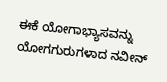ಈಕೆ ಯೋಗಾಭ್ಯಾಸವನ್ನು ಯೋಗಗುರುಗಳಾದ ನವೀನ್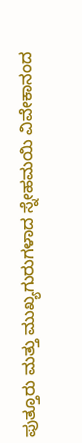ಪುತ್ತೂರು ಮತ್ತು ಮುಖ್ಯಗುರುಗಳಾದ ಸ್ನೇಹಮಯಿ ವಿವೇಕಾನಂದ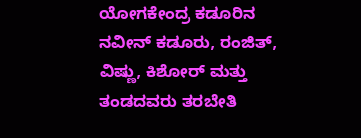ಯೋಗಕೇಂದ್ರ ಕಡೂರಿನ ನವೀನ್ ಕಡೂರು, ರಂಜಿತ್, ವಿಷ್ಣು, ಕಿಶೋರ್ ಮತ್ತು ತಂಡದವರು ತರಬೇತಿ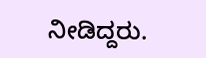ನೀಡಿದ್ದರು.